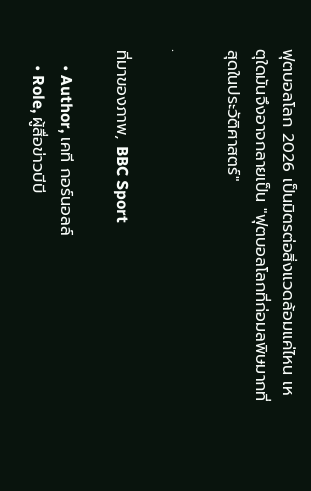ฟุตบอลโลก 2026 เป็นมิตรต่อสิ่งแวดล้อมแค่ไหน เหตุใดมันจึงอาจกลายเป็น "ฟุตบอลโลกที่ก่อมลพิษมากที่สุดในประวัติศาสตร์"

.

ที่มาของภาพ, BBC Sport

    • Author, เคที กอร์นอลล์
    • Role, ผู้สื่อข่าวบีบี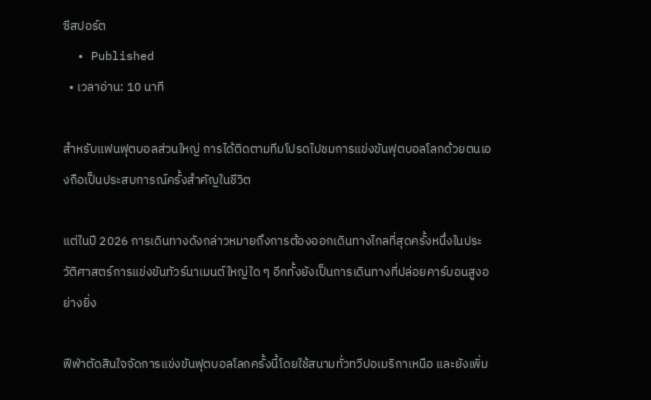ซีสปอร์ต
  • Published
  • เวลาอ่าน: 10 นาที

สำหรับแฟนฟุตบอลส่วนใหญ่ การได้ติดตามทีมโปรดไปชมการแข่งขันฟุตบอลโลกด้วยตนเองถือเป็นประสบการณ์ครั้งสำคัญในชีวิต

แต่ในปี 2026 การเดินทางดังกล่าวหมายถึงการต้องออกเดินทางไกลที่สุดครั้งหนึ่งในประวัติศาสตร์การแข่งขันทัวร์นาเมนต์ใหญ่ใด ๆ อีกทั้งยังเป็นการเดินทางที่ปล่อยคาร์บอนสูงอย่างยิ่ง

ฟีฟ่าตัดสินใจจัดการแข่งขันฟุตบอลโลกครั้งนี้โดยใช้สนามทั่วทวีปอเมริกาเหนือ และยังเพิ่ม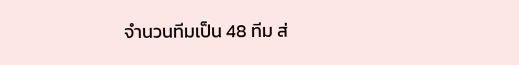จำนวนทีมเป็น 48 ทีม ส่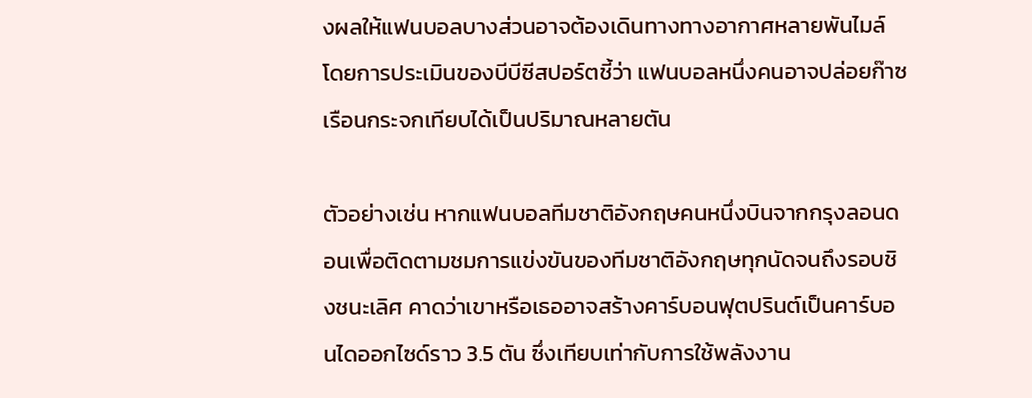งผลให้แฟนบอลบางส่วนอาจต้องเดินทางทางอากาศหลายพันไมล์ โดยการประเมินของบีบีซีสปอร์ตชี้ว่า แฟนบอลหนึ่งคนอาจปล่อยก๊าซเรือนกระจกเทียบได้เป็นปริมาณหลายตัน

ตัวอย่างเช่น หากแฟนบอลทีมชาติอังกฤษคนหนึ่งบินจากกรุงลอนดอนเพื่อติดตามชมการแข่งขันของทีมชาติอังกฤษทุกนัดจนถึงรอบชิงชนะเลิศ คาดว่าเขาหรือเธออาจสร้างคาร์บอนฟุตปรินต์เป็นคาร์บอนไดออกไซด์ราว 3.5 ตัน ซึ่งเทียบเท่ากับการใช้พลังงาน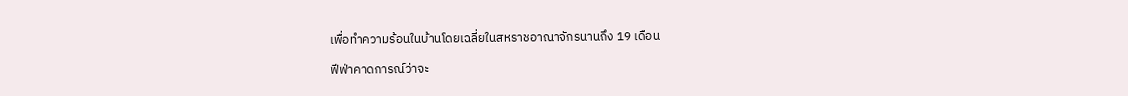เพื่อทำความร้อนในบ้านโดยเฉลี่ยในสหราชอาณาจักรนานถึง 19 เดือน

ฟีฟ่าคาดการณ์ว่าจะ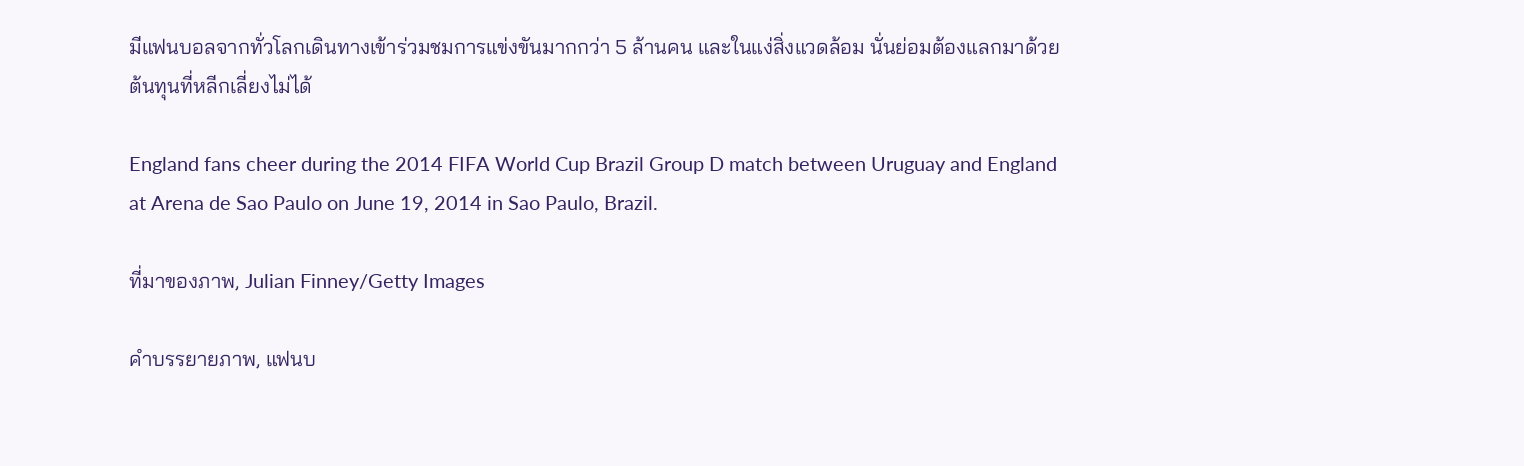มีแฟนบอลจากทั่วโลกเดินทางเข้าร่วมชมการแข่งขันมากกว่า 5 ล้านคน และในแง่สิ่งแวดล้อม นั่นย่อมต้องแลกมาด้วยต้นทุนที่หลีกเลี่ยงไม่ได้

England fans cheer during the 2014 FIFA World Cup Brazil Group D match between Uruguay and England at Arena de Sao Paulo on June 19, 2014 in Sao Paulo, Brazil.

ที่มาของภาพ, Julian Finney/Getty Images

คำบรรยายภาพ, แฟนบ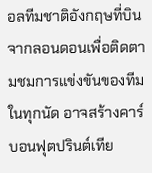อลทีมชาติอังกฤษที่บินจากลอนดอนเพื่อติดตามชมการแข่งขันของทีมในทุกนัด อาจสร้างคาร์บอนฟุตปรินต์เทีย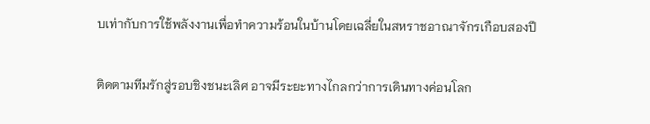บเท่ากับการใช้พลังงานเพื่อทำความร้อนในบ้านโดยเฉลี่ยในสหราชอาณาจักรเกือบสองปี

ติดตามทีมรักสู่รอบชิงชนะเลิศ อาจมีระยะทางไกลกว่าการเดินทางค่อนโลก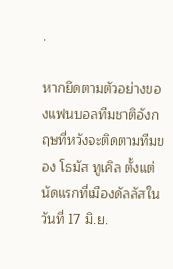.

หากยึดตามตัวอย่างของแฟนบอลทีมชาติอังกฤษที่หวังจะติดตามทีมของ โธมัส ทูเคิล ตั้งแต่นัดแรกที่เมืองดัลลัสในวันที่ 17 มิ.ย.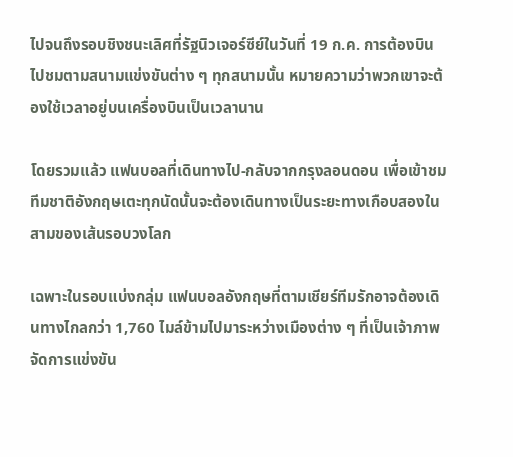ไปจนถึงรอบชิงชนะเลิศที่รัฐนิวเจอร์ซีย์ในวันที่ 19 ก.ค. การต้องบินไปชมตามสนามแข่งขันต่าง ๆ ทุกสนามนั้น หมายความว่าพวกเขาจะต้องใช้เวลาอยู่บนเครื่องบินเป็นเวลานาน

โดยรวมแล้ว แฟนบอลที่เดินทางไป-กลับจากกรุงลอนดอน เพื่อเข้าชมทีมชาติอังกฤษเตะทุกนัดนั้นจะต้องเดินทางเป็นระยะทางเกือบสองในสามของเส้นรอบวงโลก

เฉพาะในรอบแบ่งกลุ่ม แฟนบอลอังกฤษที่ตามเชียร์ทีมรักอาจต้องเดินทางไกลกว่า 1,760 ไมล์ข้ามไปมาระหว่างเมืองต่าง ๆ ที่เป็นเจ้าภาพจัดการแข่งขัน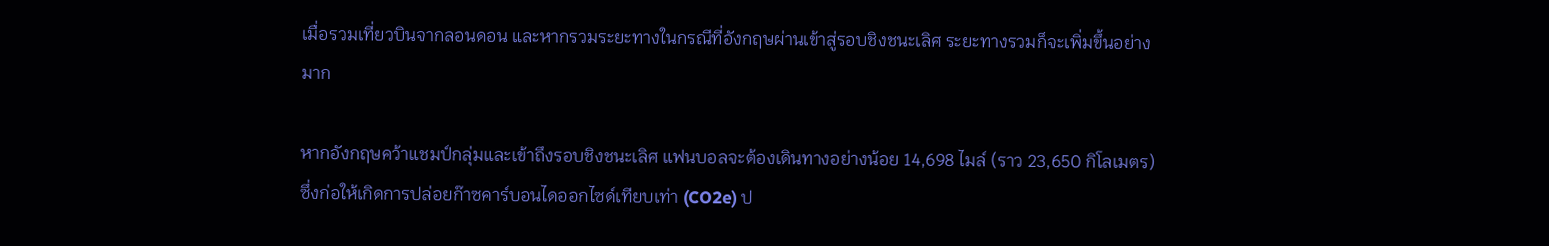เมื่อรวมเที่ยวบินจากลอนดอน และหากรวมระยะทางในกรณีที่อังกฤษผ่านเข้าสู่รอบชิงชนะเลิศ ระยะทางรวมก็จะเพิ่มขึ้นอย่างมาก

หากอังกฤษคว้าแชมป์กลุ่มและเข้าถึงรอบชิงชนะเลิศ แฟนบอลจะต้องเดินทางอย่างน้อย 14,698 ไมล์ (ราว 23,650 กิโลเมตร) ซึ่งก่อให้เกิดการปล่อยก๊าซคาร์บอนไดออกไซด์เทียบเท่า (CO2e) ป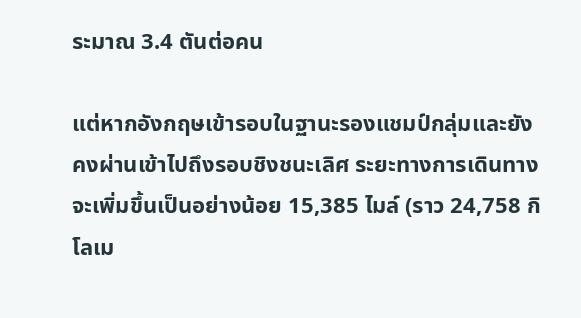ระมาณ 3.4 ตันต่อคน

แต่หากอังกฤษเข้ารอบในฐานะรองแชมป์กลุ่มและยังคงผ่านเข้าไปถึงรอบชิงชนะเลิศ ระยะทางการเดินทางจะเพิ่มขึ้นเป็นอย่างน้อย 15,385 ไมล์ (ราว 24,758 กิโลเม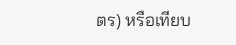ตร) หรือเทียบ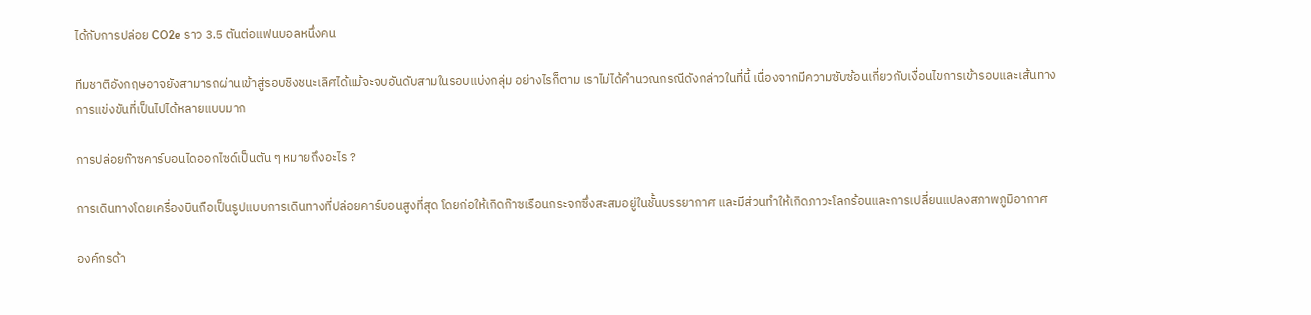ได้กับการปล่อย CO2e ราว 3.5 ตันต่อแฟนบอลหนึ่งคน

ทีมชาติอังกฤษอาจยังสามารถผ่านเข้าสู่รอบชิงชนะเลิศได้แม้จะจบอันดับสามในรอบแบ่งกลุ่ม อย่างไรก็ตาม เราไม่ได้คำนวณกรณีดังกล่าวในที่นี้ เนื่องจากมีความซับซ้อนเกี่ยวกับเงื่อนไขการเข้ารอบและเส้นทางการแข่งขันที่เป็นไปได้หลายแบบมาก

การปล่อยก๊าซคาร์บอนไดออกไซด์เป็นตัน ๆ หมายถึงอะไร ?

การเดินทางโดยเครื่องบินถือเป็นรูปแบบการเดินทางที่ปล่อยคาร์บอนสูงที่สุด โดยก่อให้เกิดก๊าซเรือนกระจกซึ่งสะสมอยู่ในชั้นบรรยากาศ และมีส่วนทำให้เกิดภาวะโลกร้อนและการเปลี่ยนแปลงสภาพภูมิอากาศ

องค์กรด้า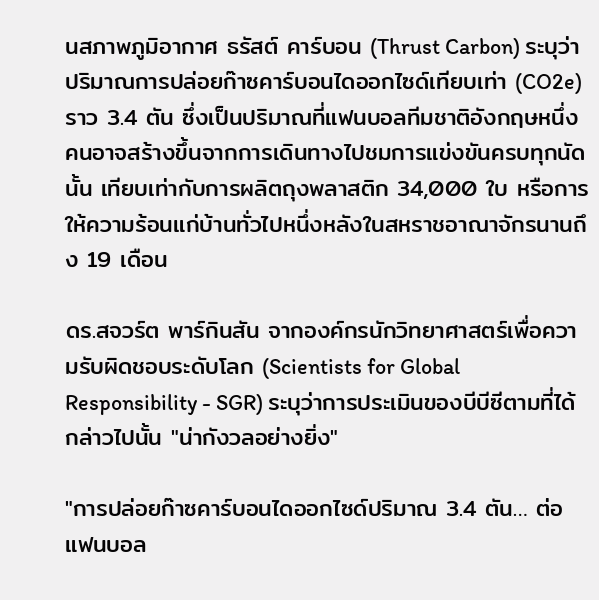นสภาพภูมิอากาศ ธรัสต์ คาร์บอน (Thrust Carbon) ระบุว่า ปริมาณการปล่อยก๊าซคาร์บอนไดออกไซด์เทียบเท่า (CO2e) ราว 3.4 ตัน ซึ่งเป็นปริมาณที่แฟนบอลทีมชาติอังกฤษหนึ่งคนอาจสร้างขึ้นจากการเดินทางไปชมการแข่งขันครบทุกนัดนั้น เทียบเท่ากับการผลิตถุงพลาสติก 34,000 ใบ หรือการให้ความร้อนแก่บ้านทั่วไปหนึ่งหลังในสหราชอาณาจักรนานถึง 19 เดือน

ดร.สจวร์ต พาร์กินสัน จากองค์กรนักวิทยาศาสตร์เพื่อความรับผิดชอบระดับโลก (Scientists for Global Responsibility - SGR) ระบุว่าการประเมินของบีบีซีตามที่ได้กล่าวไปนั้น "น่ากังวลอย่างยิ่ง"

"การปล่อยก๊าซคาร์บอนไดออกไซด์ปริมาณ 3.4 ตัน… ต่อแฟนบอล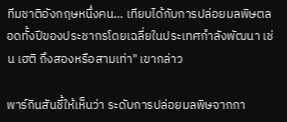ทีมชาติอังกฤษหนึ่งคน… เทียบได้กับการปล่อยมลพิษตลอดทั้งปีของประชากรโดยเฉลี่ยในประเทศกำลังพัฒนา เช่น เฮติ ถึงสองหรือสามเท่า" เขากล่าว

พาร์กินสันชี้ให้เห็นว่า ระดับการปล่อยมลพิษจากกา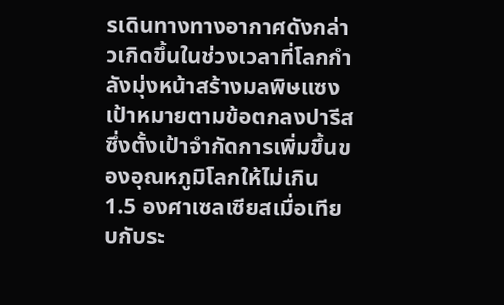รเดินทางทางอากาศดังกล่าวเกิดขึ้นในช่วงเวลาที่โลกกำลังมุ่งหน้าสร้างมลพิษแซงเป้าหมายตามข้อตกลงปารีส ซึ่งตั้งเป้าจำกัดการเพิ่มขึ้นของอุณหภูมิโลกให้ไม่เกิน 1.5 องศาเซลเซียสเมื่อเทียบกับระ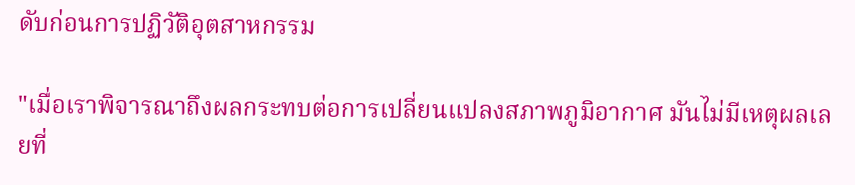ดับก่อนการปฏิวัติอุตสาหกรรม

"เมื่อเราพิจารณาถึงผลกระทบต่อการเปลี่ยนแปลงสภาพภูมิอากาศ มันไม่มีเหตุผลเลยที่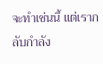จะทำเช่นนี้ แต่เรากลับกำลัง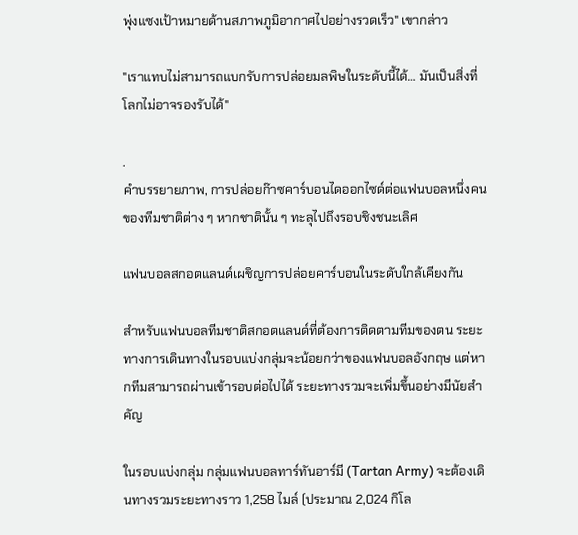พุ่งแซงเป้าหมายด้านสภาพภูมิอากาศไปอย่างรวดเร็ว" เขากล่าว

"เราแทบไม่สามารถแบกรับการปล่อยมลพิษในระดับนี้ได้… มันเป็นสิ่งที่โลกไม่อาจรองรับได้"

.
คำบรรยายภาพ, การปล่อยก๊าซคาร์บอนไดออกไซด์ต่อแฟนบอลหนึ่งคนของทีมชาติต่าง ๆ หากชาตินั้น ๆ ทะลุไปถึงรอบชิงชนะเลิศ

แฟนบอลสกอตแลนด์เผชิญการปล่อยคาร์บอนในระดับใกล้เคียงกัน

สำหรับแฟนบอลทีมชาติสกอตแลนด์ที่ต้องการติดตามทีมของตน ระยะทางการเดินทางในรอบแบ่งกลุ่มจะน้อยกว่าของแฟนบอลอังกฤษ แต่หากทีมสามารถผ่านเข้ารอบต่อไปได้ ระยะทางรวมจะเพิ่มขึ้นอย่างมีนัยสำคัญ

ในรอบแบ่งกลุ่ม กลุ่มแฟนบอลทาร์ทันอาร์มี (Tartan Army) จะต้องเดินทางรวมระยะทางราว 1,258 ไมล์ (ประมาณ 2,024 กิโล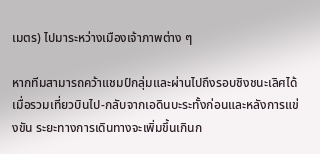เมตร) ไปมาระหว่างเมืองเจ้าภาพต่าง ๆ

หากทีมสามารถคว้าแชมป์กลุ่มและผ่านไปถึงรอบชิงชนะเลิศได้ เมื่อรวมเที่ยวบินไป-กลับจากเอดินบะระทั้งก่อนและหลังการแข่งขัน ระยะทางการเดินทางจะเพิ่มขึ้นเกินก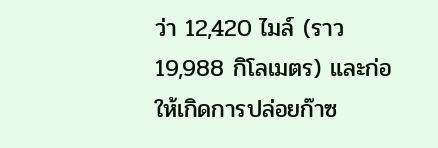ว่า 12,420 ไมล์ (ราว 19,988 กิโลเมตร) และก่อให้เกิดการปล่อยก๊าซ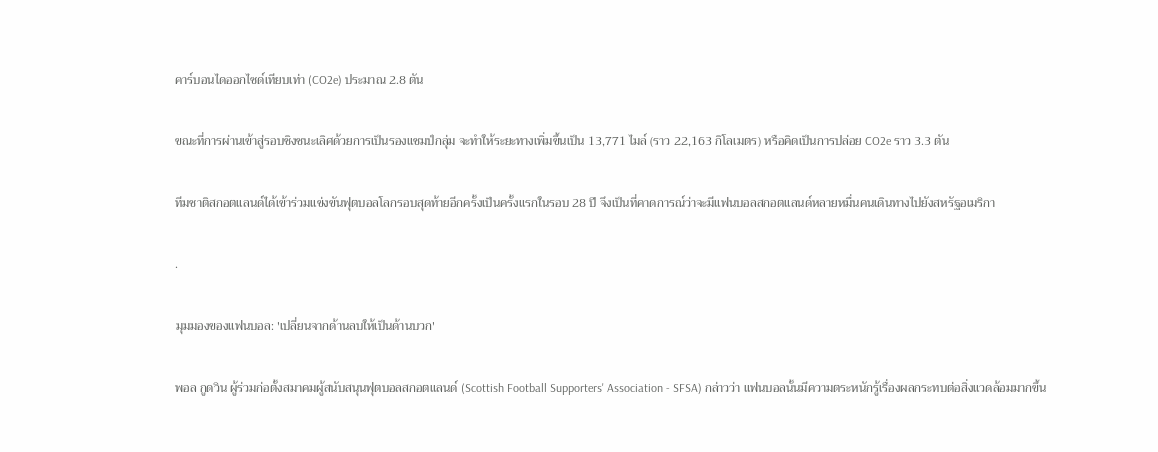คาร์บอนไดออกไซด์เทียบเท่า (CO2e) ประมาณ 2.8 ตัน

ขณะที่การผ่านเข้าสู่รอบชิงชนะเลิศด้วยการเป็นรองแชมป์กลุ่ม จะทำให้ระยะทางเพิ่มขึ้นเป็น 13,771 ไมล์ (ราว 22,163 กิโลเมตร) หรือคิดเป็นการปล่อย CO2e ราว 3.3 ตัน

ทีมชาติสกอตแลนด์ได้เข้าร่วมแข่งขันฟุตบอลโลกรอบสุดท้ายอีกครั้งเป็นครั้งแรกในรอบ 28 ปี จึงเป็นที่คาดการณ์ว่าจะมีแฟนบอลสกอตแลนด์หลายหมื่นคนเดินทางไปยังสหรัฐอเมริกา

.

มุมมองของแฟนบอล: 'เปลี่ยนจากด้านลบให้เป็นด้านบวก'

พอล กูดวิน ผู้ร่วมก่อตั้งสมาคมผู้สนับสนุนฟุตบอลสกอตแลนด์ (Scottish Football Supporters' Association - SFSA) กล่าวว่า แฟนบอลนั้นมีความตระหนักรู้เรื่องผลกระทบต่อสิ่งแวดล้อมมากขึ้น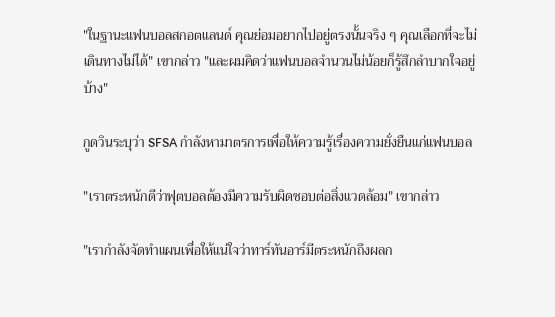"ในฐานะแฟนบอลสกอตแลนด์ คุณย่อมอยากไปอยู่ตรงนั้นจริง ๆ คุณเลือกที่จะไม่เดินทางไม่ได้" เขากล่าว "และผมคิดว่าแฟนบอลจำนวนไม่น้อยก็รู้สึกลำบากใจอยู่บ้าง"

กูดวินระบุว่า SFSA กำลังหามาตรการเพื่อให้ความรู้เรื่องความยั่งยืนแก่แฟนบอล

"เราตระหนักดีว่าฟุตบอลต้องมีความรับผิดชอบต่อสิ่งแวดล้อม" เขากล่าว

"เรากำลังจัดทำแผนเพื่อให้แน่ใจว่าทาร์ทันอาร์มีตระหนักถึงผลก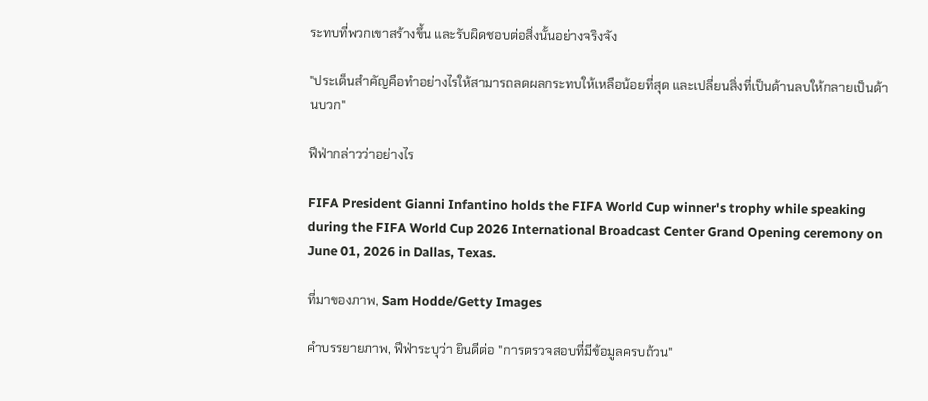ระทบที่พวกเขาสร้างขึ้น และรับผิดชอบต่อสิ่งนั้นอย่างจริงจัง

"ประเด็นสำคัญคือทำอย่างไรให้สามารถลดผลกระทบให้เหลือน้อยที่สุด และเปลี่ยนสิ่งที่เป็นด้านลบให้กลายเป็นด้านบวก"

ฟีฟ่ากล่าวว่าอย่างไร

FIFA President Gianni Infantino holds the FIFA World Cup winner's trophy while speaking during the FIFA World Cup 2026 International Broadcast Center Grand Opening ceremony on June 01, 2026 in Dallas, Texas.

ที่มาของภาพ, Sam Hodde/Getty Images

คำบรรยายภาพ, ฟีฟ่าระบุว่า ยินดีต่อ "การตรวจสอบที่มีข้อมูลครบถ้วน"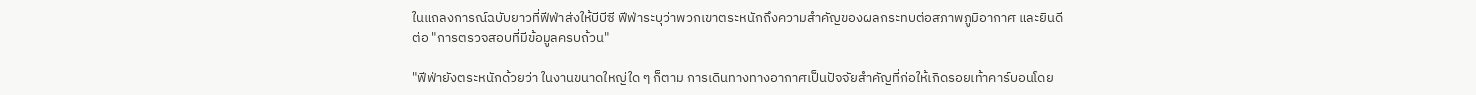ในแถลงการณ์ฉบับยาวที่ฟีฟ่าส่งให้บีบีซี ฟีฟ่าระบุว่าพวกเขาตระหนักถึงความสำคัญของผลกระทบต่อสภาพภูมิอากาศ และยินดีต่อ "การตรวจสอบที่มีข้อมูลครบถ้วน"

"ฟีฟ่ายังตระหนักด้วยว่า ในงานขนาดใหญ่ใด ๆ ก็ตาม การเดินทางทางอากาศเป็นปัจจัยสำคัญที่ก่อให้เกิดรอยเท้าคาร์บอนโดย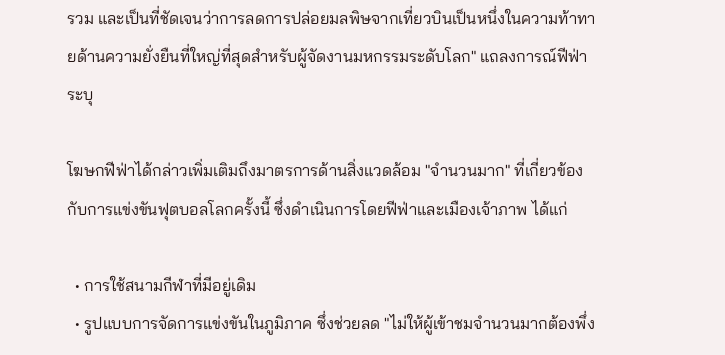รวม และเป็นที่ชัดเจนว่าการลดการปล่อยมลพิษจากเที่ยวบินเป็นหนึ่งในความท้าทายด้านความยั่งยืนที่ใหญ่ที่สุดสำหรับผู้จัดงานมหกรรมระดับโลก" แถลงการณ์ฟีฟ่าระบุ

โฆษกฟีฟ่าได้กล่าวเพิ่มเติมถึงมาตรการด้านสิ่งแวดล้อม "จำนวนมาก" ที่เกี่ยวข้องกับการแข่งขันฟุตบอลโลกครั้งนี้ ซึ่งดำเนินการโดยฟีฟ่าและเมืองเจ้าภาพ ได้แก่

  • การใช้สนามกีฬาที่มีอยู่เดิม
  • รูปแบบการจัดการแข่งขันในภูมิภาค ซึ่งช่วยลด "ไม่ให้ผู้เข้าชมจำนวนมากต้องพึ่ง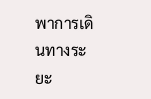พาการเดินทางระยะ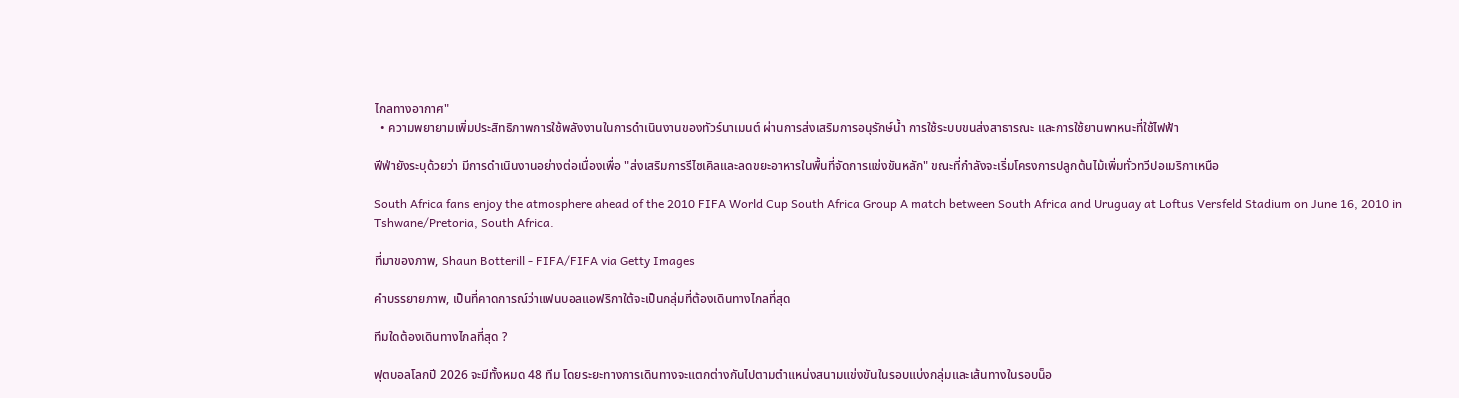ไกลทางอากาศ"
  • ความพยายามเพิ่มประสิทธิภาพการใช้พลังงานในการดำเนินงานของทัวร์นาเมนต์ ผ่านการส่งเสริมการอนุรักษ์น้ำ การใช้ระบบขนส่งสาธารณะ และการใช้ยานพาหนะที่ใช้ไฟฟ้า

ฟีฟ่ายังระบุด้วยว่า มีการดำเนินงานอย่างต่อเนื่องเพื่อ "ส่งเสริมการรีไซเคิลและลดขยะอาหารในพื้นที่จัดการแข่งขันหลัก" ขณะที่กำลังจะเริ่มโครงการปลูกต้นไม้เพิ่มทั่วทวีปอเมริกาเหนือ

South Africa fans enjoy the atmosphere ahead of the 2010 FIFA World Cup South Africa Group A match between South Africa and Uruguay at Loftus Versfeld Stadium on June 16, 2010 in Tshwane/Pretoria, South Africa.

ที่มาของภาพ, Shaun Botterill - FIFA/FIFA via Getty Images

คำบรรยายภาพ, เป็นที่คาดการณ์ว่าแฟนบอลแอฟริกาใต้จะเป็นกลุ่มที่ต้องเดินทางไกลที่สุด

ทีมใดต้องเดินทางไกลที่สุด ?

ฟุตบอลโลกปี 2026 จะมีทั้งหมด 48 ทีม โดยระยะทางการเดินทางจะแตกต่างกันไปตามตำแหน่งสนามแข่งขันในรอบแบ่งกลุ่มและเส้นทางในรอบน็อ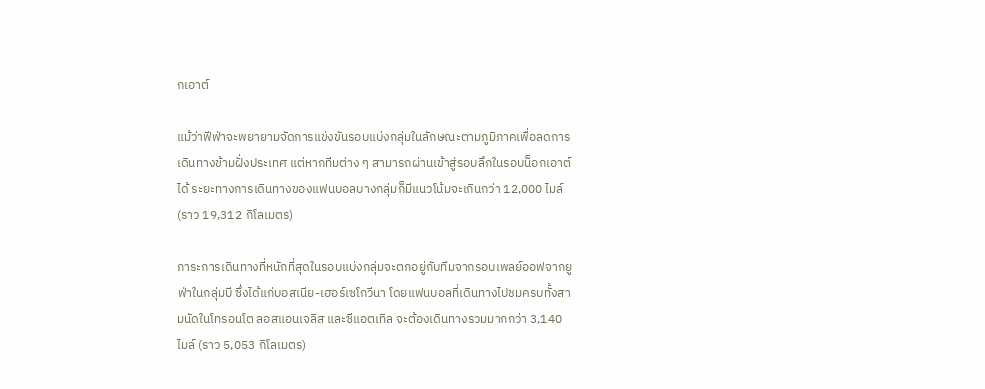กเอาต์

แม้ว่าฟีฟ่าจะพยายามจัดการแข่งขันรอบแบ่งกลุ่มในลักษณะตามภูมิภาคเพื่อลดการเดินทางข้ามฝั่งประเทศ แต่หากทีมต่าง ๆ สามารถผ่านเข้าสู่รอบลึกในรอบน็อกเอาต์ได้ ระยะทางการเดินทางของแฟนบอลบางกลุ่มก็มีแนวโน้มจะเกินกว่า 12,000 ไมล์ (ราว 19,312 กิโลเมตร)

ภาระการเดินทางที่หนักที่สุดในรอบแบ่งกลุ่มจะตกอยู่กับทีมจากรอบเพลย์ออฟจากยูฟ่าในกลุ่มบี ซึ่งได้แก่บอสเนีย-เฮอร์เซโกวีนา โดยแฟนบอลที่เดินทางไปชมครบทั้งสามนัดในโทรอนโต ลอสแอนเจลิส และซีแอตเทิล จะต้องเดินทางรวมมากกว่า 3,140 ไมล์ (ราว 5,053 กิโลเมตร)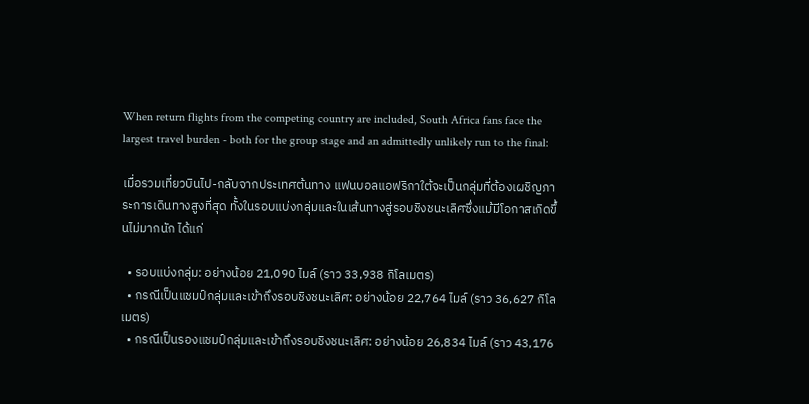When return flights from the competing country are included, South Africa fans face the largest travel burden - both for the group stage and an admittedly unlikely run to the final:

เมื่อรวมเที่ยวบินไป-กลับจากประเทศต้นทาง แฟนบอลแอฟริกาใต้จะเป็นกลุ่มที่ต้องเผชิญภาระการเดินทางสูงที่สุด ทั้งในรอบแบ่งกลุ่มและในเส้นทางสู่รอบชิงชนะเลิศซึ่งแม้มีโอกาสเกิดขึ้นไม่มากนัก ได้แก่

  • รอบแบ่งกลุ่ม: อย่างน้อย 21,090 ไมล์ (ราว 33,938 กิโลเมตร)
  • กรณีเป็นแชมป์กลุ่มและเข้าถึงรอบชิงชนะเลิศ: อย่างน้อย 22,764 ไมล์ (ราว 36,627 กิโลเมตร)
  • กรณีเป็นรองแชมป์กลุ่มและเข้าถึงรอบชิงชนะเลิศ: อย่างน้อย 26,834 ไมล์ (ราว 43,176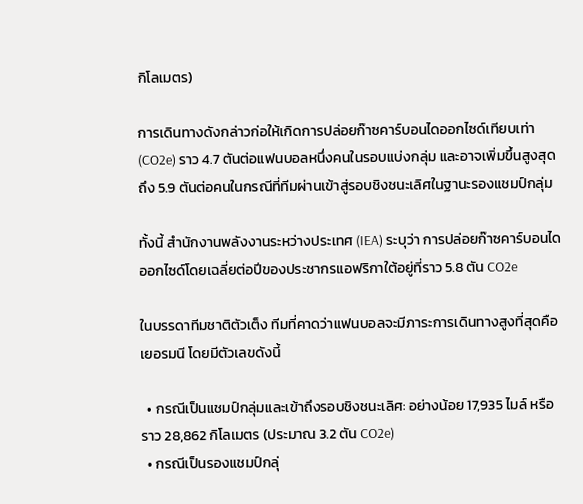กิโลเมตร)

การเดินทางดังกล่าวก่อให้เกิดการปล่อยก๊าซคาร์บอนไดออกไซด์เทียบเท่า (CO2e) ราว 4.7 ตันต่อแฟนบอลหนึ่งคนในรอบแบ่งกลุ่ม และอาจเพิ่มขึ้นสูงสุดถึง 5.9 ตันต่อคนในกรณีที่ทีมผ่านเข้าสู่รอบชิงชนะเลิศในฐานะรองแชมป์กลุ่ม

ทั้งนี้ สำนักงานพลังงานระหว่างประเทศ (IEA) ระบุว่า การปล่อยก๊าซคาร์บอนไดออกไซด์โดยเฉลี่ยต่อปีของประชากรแอฟริกาใต้อยู่ที่ราว 5.8 ตัน CO2e

ในบรรดาทีมชาติตัวเต็ง ทีมที่คาดว่าแฟนบอลจะมีภาระการเดินทางสูงที่สุดคือเยอรมนี โดยมีตัวเลขดังนี้

  • กรณีเป็นแชมป์กลุ่มและเข้าถึงรอบชิงชนะเลิศ: อย่างน้อย 17,935 ไมล์ หรือราว 28,862 กิโลเมตร (ประมาณ 3.2 ตัน CO2e)
  • กรณีเป็นรองแชมป์กลุ่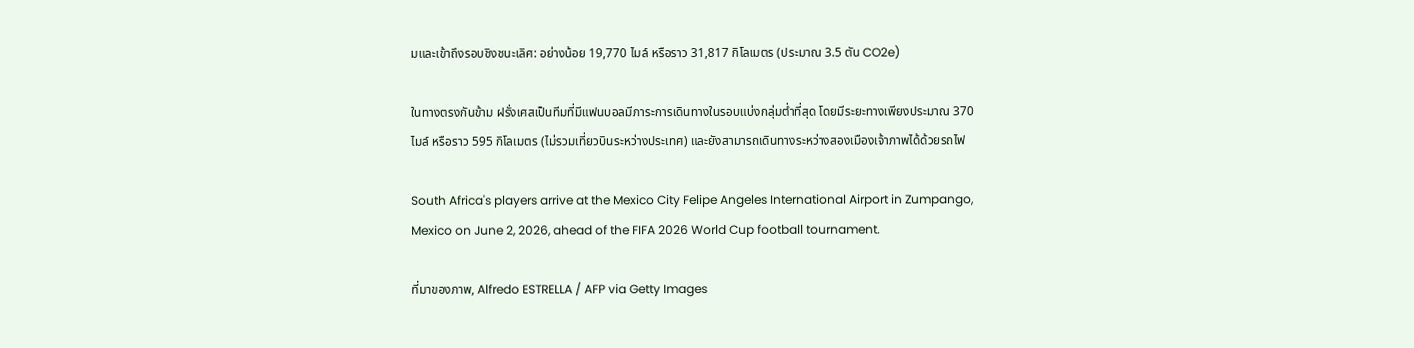มและเข้าถึงรอบชิงชนะเลิศ: อย่างน้อย 19,770 ไมล์ หรือราว 31,817 กิโลเมตร (ประมาณ 3.5 ตัน CO2e)

ในทางตรงกันข้าม ฝรั่งเศสเป็นทีมที่มีแฟนบอลมีภาระการเดินทางในรอบแบ่งกลุ่มต่ำที่สุด โดยมีระยะทางเพียงประมาณ 370 ไมล์ หรือราว 595 กิโลเมตร (ไม่รวมเที่ยวบินระหว่างประเทศ) และยังสามารถเดินทางระหว่างสองเมืองเจ้าภาพได้ด้วยรถไฟ

South Africa's players arrive at the Mexico City Felipe Angeles International Airport in Zumpango, Mexico on June 2, 2026, ahead of the FIFA 2026 World Cup football tournament.

ที่มาของภาพ, Alfredo ESTRELLA / AFP via Getty Images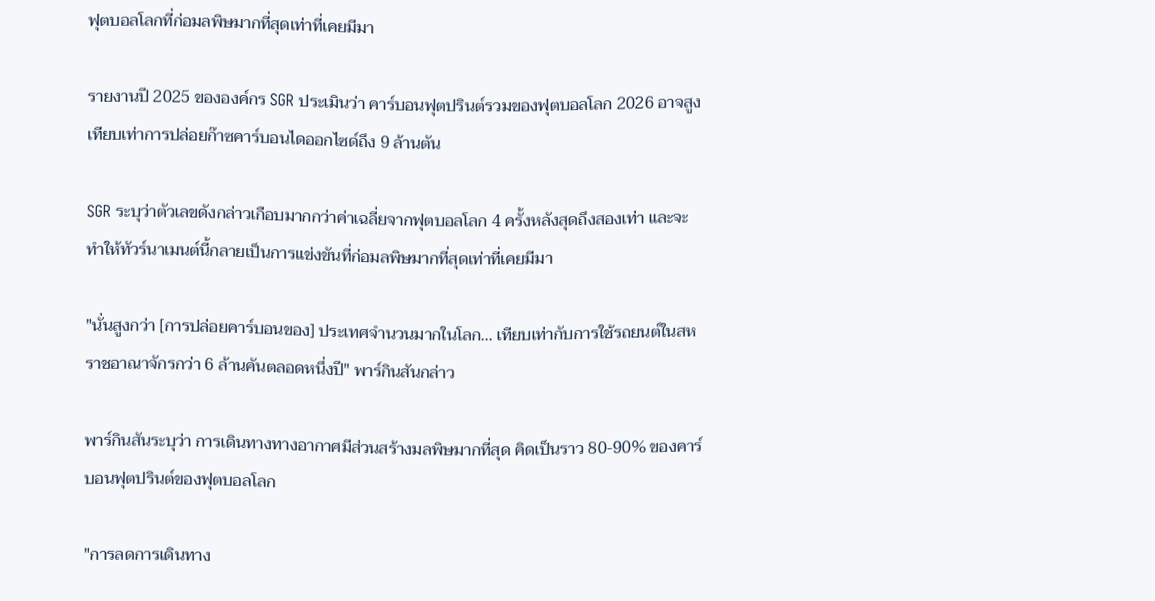ฟุตบอลโลกที่ก่อมลพิษมากที่สุดเท่าที่เคยมีมา

รายงานปี 2025 ขององค์กร SGR ประเมินว่า คาร์บอนฟุตปรินต์รวมของฟุตบอลโลก 2026 อาจสูงเทียบเท่าการปล่อยก๊าซคาร์บอนไดออกไซด์ถึง 9 ล้านตัน

SGR ระบุว่าตัวเลขดังกล่าวเกือบมากกว่าค่าเฉลี่ยจากฟุตบอลโลก 4 ครั้งหลังสุดถึงสองเท่า และจะทำให้ทัวร์นาเมนต์นี้กลายเป็นการแข่งขันที่ก่อมลพิษมากที่สุดเท่าที่เคยมีมา

"นั่นสูงกว่า [การปล่อยคาร์บอนของ] ประเทศจำนวนมากในโลก... เทียบเท่ากับการใช้รถยนต์ในสหราชอาณาจักรกว่า 6 ล้านคันตลอดหนึ่งปี" พาร์กินสันกล่าว

พาร์กินสันระบุว่า การเดินทางทางอากาศมีส่วนสร้างมลพิษมากที่สุด คิดเป็นราว 80-90% ของคาร์บอนฟุตปรินต์ของฟุตบอลโลก

"การลดการเดินทาง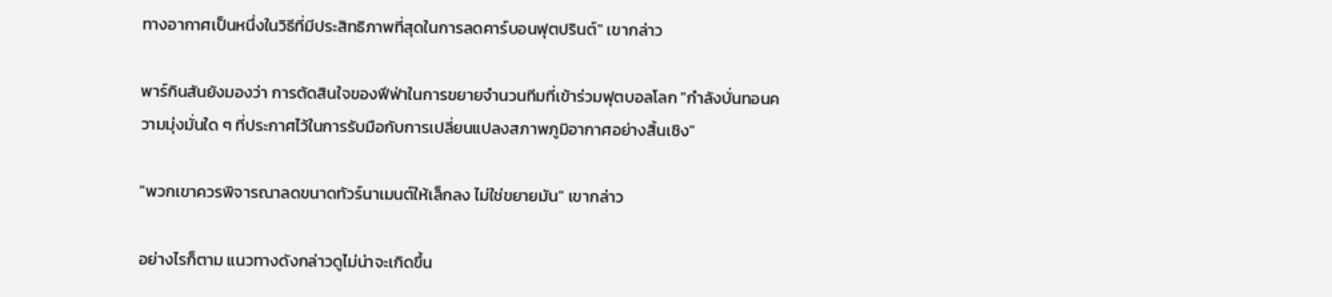ทางอากาศเป็นหนึ่งในวิธีที่มีประสิทธิภาพที่สุดในการลดคาร์บอนฟุตปรินต์" เขากล่าว

พาร์กินสันยังมองว่า การตัดสินใจของฟีฟ่าในการขยายจำนวนทีมที่เข้าร่วมฟุตบอลโลก "กำลังบั่นทอนความมุ่งมั่นใด ๆ ที่ประกาศไว้ในการรับมือกับการเปลี่ยนแปลงสภาพภูมิอากาศอย่างสิ้นเชิง"

"พวกเขาควรพิจารณาลดขนาดทัวร์นาเมนต์ให้เล็กลง ไม่ใช่ขยายมัน" เขากล่าว

อย่างไรก็ตาม แนวทางดังกล่าวดูไม่น่าจะเกิดขึ้น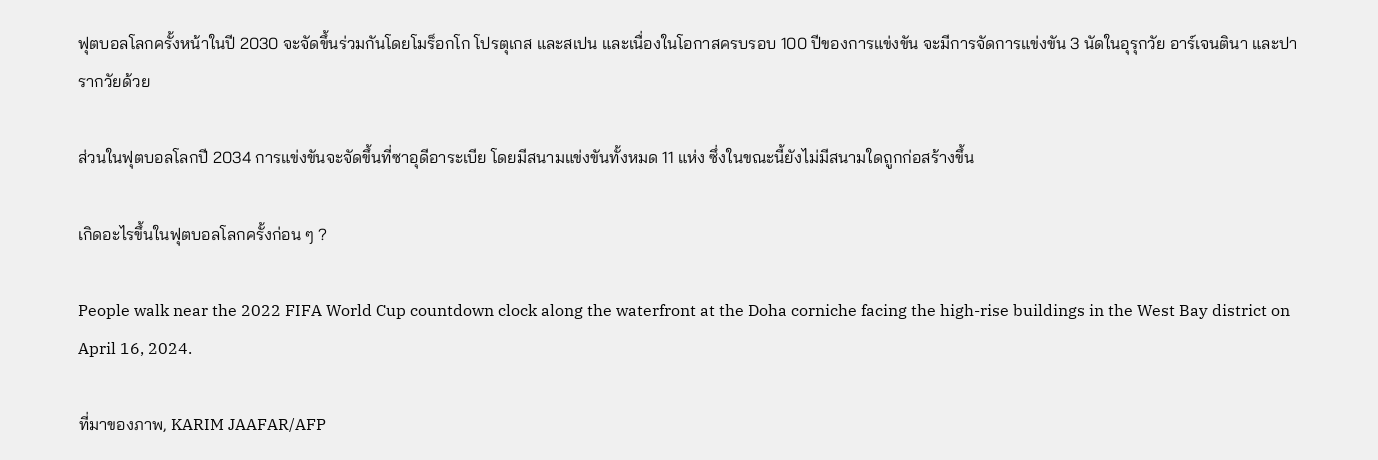ฟุตบอลโลกครั้งหน้าในปี 2030 จะจัดขึ้นร่วมกันโดยโมร็อกโก โปรตุเกส และสเปน และเนื่องในโอกาสครบรอบ 100 ปีของการแข่งขัน จะมีการจัดการแข่งขัน 3 นัดในอุรุกวัย อาร์เจนตินา และปารากวัยด้วย

ส่วนในฟุตบอลโลกปี 2034 การแข่งขันจะจัดขึ้นที่ซาอุดีอาระเบีย โดยมีสนามแข่งขันทั้งหมด 11 แห่ง ซึ่งในขณะนี้ยังไม่มีสนามใดถูกก่อสร้างขึ้น

เกิดอะไรขึ้นในฟุตบอลโลกครั้งก่อน ๆ ?

People walk near the 2022 FIFA World Cup countdown clock along the waterfront at the Doha corniche facing the high-rise buildings in the West Bay district on April 16, 2024.

ที่มาของภาพ, KARIM JAAFAR/AFP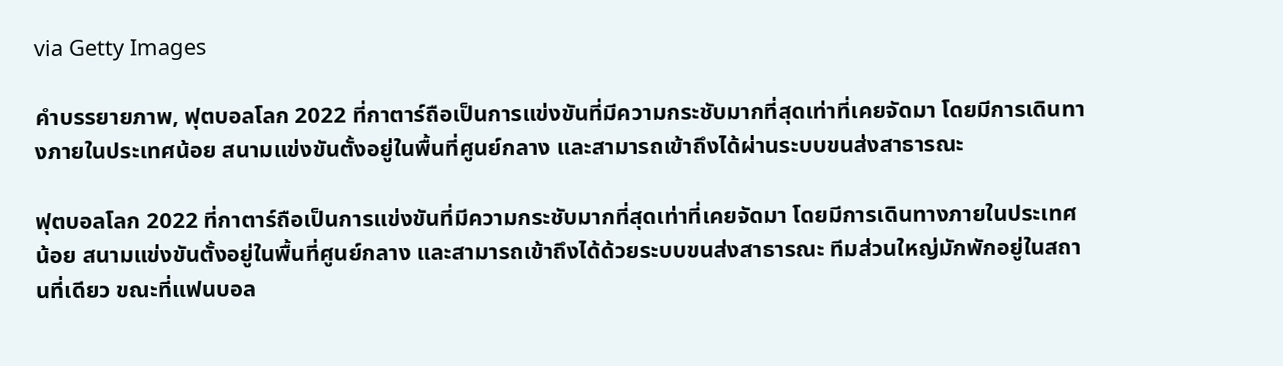via Getty Images

คำบรรยายภาพ, ฟุตบอลโลก 2022 ที่กาตาร์ถือเป็นการแข่งขันที่มีความกระชับมากที่สุดเท่าที่เคยจัดมา โดยมีการเดินทางภายในประเทศน้อย สนามแข่งขันตั้งอยู่ในพื้นที่ศูนย์กลาง และสามารถเข้าถึงได้ผ่านระบบขนส่งสาธารณะ

ฟุตบอลโลก 2022 ที่กาตาร์ถือเป็นการแข่งขันที่มีความกระชับมากที่สุดเท่าที่เคยจัดมา โดยมีการเดินทางภายในประเทศน้อย สนามแข่งขันตั้งอยู่ในพื้นที่ศูนย์กลาง และสามารถเข้าถึงได้ด้วยระบบขนส่งสาธารณะ ทีมส่วนใหญ่มักพักอยู่ในสถานที่เดียว ขณะที่แฟนบอล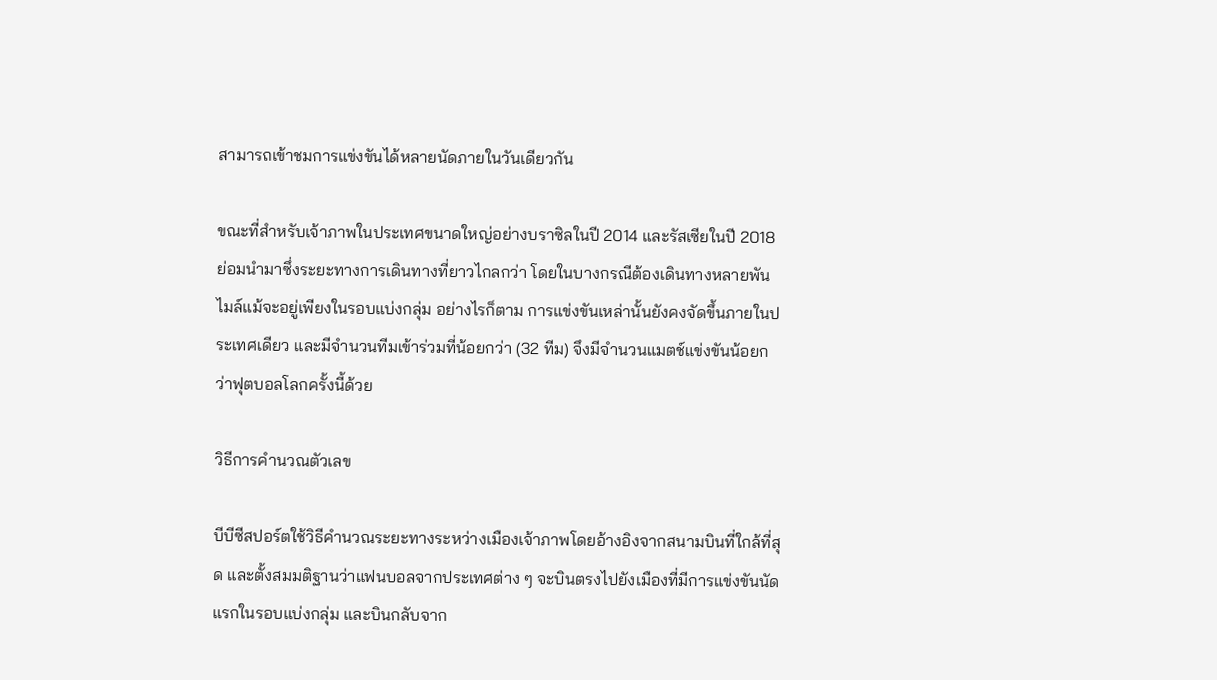สามารถเข้าชมการแข่งขันได้หลายนัดภายในวันเดียวกัน

ขณะที่สำหรับเจ้าภาพในประเทศขนาดใหญ่อย่างบราซิลในปี 2014 และรัสเซียในปี 2018 ย่อมนำมาซึ่งระยะทางการเดินทางที่ยาวไกลกว่า โดยในบางกรณีต้องเดินทางหลายพันไมล์แม้จะอยู่เพียงในรอบแบ่งกลุ่ม อย่างไรก็ตาม การแข่งขันเหล่านั้นยังคงจัดขึ้นภายในประเทศเดียว และมีจำนวนทีมเข้าร่วมที่น้อยกว่า (32 ทีม) จึงมีจำนวนแมตช์แข่งขันน้อยกว่าฟุตบอลโลกครั้งนี้ด้วย

วิธีการคำนวณตัวเลข

บีบีซีสปอร์ตใช้วิธีคำนวณระยะทางระหว่างเมืองเจ้าภาพโดยอ้างอิงจากสนามบินที่ใกล้ที่สุด และตั้งสมมติฐานว่าแฟนบอลจากประเทศต่าง ๆ จะบินตรงไปยังเมืองที่มีการแข่งขันนัดแรกในรอบแบ่งกลุ่ม และบินกลับจาก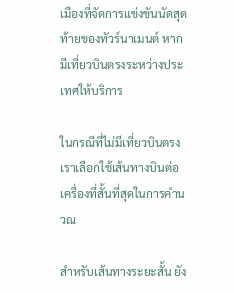เมืองที่จัดการแข่งขันนัดสุดท้ายของทัวร์นาเมนต์ หากมีเที่ยวบินตรงระหว่างประเทศให้บริการ

ในกรณีที่ไม่มีเที่ยวบินตรง เราเลือกใช้เส้นทางบินต่อเครื่องที่สั้นที่สุดในการคำนวณ

สำหรับเส้นทางระยะสั้น ยัง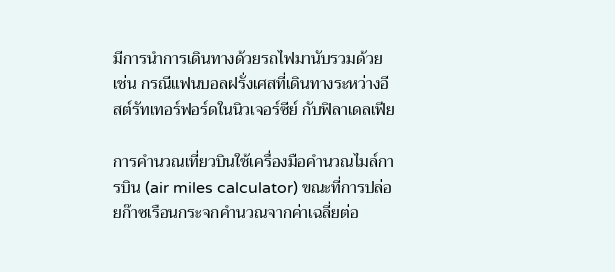มีการนำการเดินทางด้วยรถไฟมานับรวมด้วย เช่น กรณีแฟนบอลฝรั่งเศสที่เดินทางระหว่างอีสต์รัทเทอร์ฟอร์ดในนิวเจอร์ซีย์ กับฟิลาเดลเฟีย

การคำนวณเที่ยวบินใช้เครื่องมือคำนวณไมล์การบิน (air miles calculator) ขณะที่การปล่อยก๊าซเรือนกระจกคำนวณจากค่าเฉลี่ยต่อ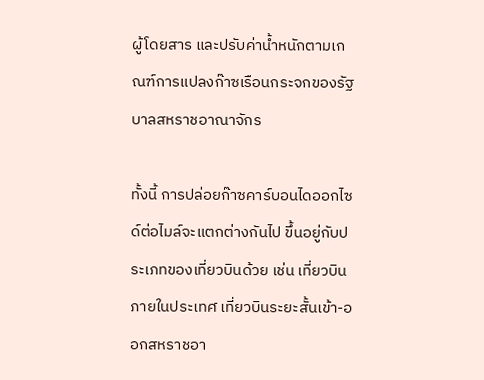ผู้โดยสาร และปรับค่าน้ำหนักตามเกณฑ์การแปลงก๊าซเรือนกระจกของรัฐบาลสหราชอาณาจักร

ทั้งนี้ การปล่อยก๊าซคาร์บอนไดออกไซด์ต่อไมล์จะแตกต่างกันไป ขึ้นอยู่กับประเภทของเที่ยวบินด้วย เช่น เที่ยวบินภายในประเทศ เที่ยวบินระยะสั้นเข้า-ออกสหราชอา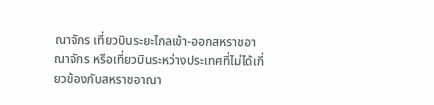ณาจักร เที่ยวบินระยะไกลเข้า-ออกสหราชอาณาจักร หรือเที่ยวบินระหว่างประเทศที่ไม่ได้เกี่ยวข้องกับสหราชอาณา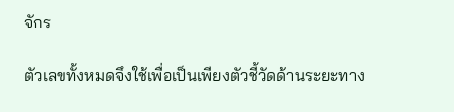จักร

ตัวเลขทั้งหมดจึงใช้เพื่อเป็นเพียงตัวชี้วัดด้านระยะทาง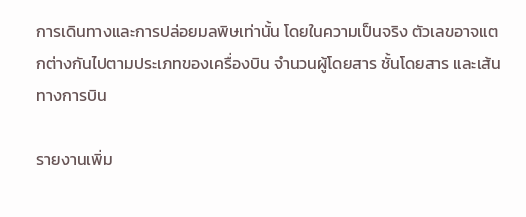การเดินทางและการปล่อยมลพิษเท่านั้น โดยในความเป็นจริง ตัวเลขอาจแตกต่างกันไปตามประเภทของเครื่องบิน จำนวนผู้โดยสาร ชั้นโดยสาร และเส้นทางการบิน

รายงานเพิ่ม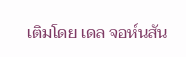เติมโดย เดล จอห์นสัน